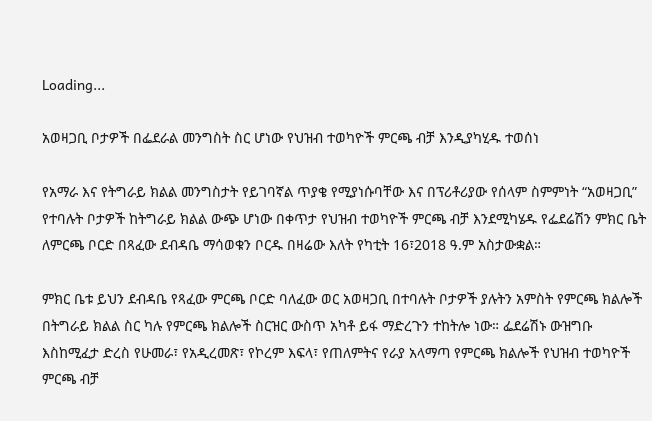Loading...

አወዛጋቢ ቦታዎች በፌደራል መንግስት ስር ሆነው የህዝብ ተወካዮች ምርጫ ብቻ እንዲያካሂዱ ተወሰነ

የአማራ እና የትግራይ ክልል መንግስታት የይገባኛል ጥያቄ የሚያነሱባቸው እና በፕሪቶሪያው የሰላም ስምምነት “አወዛጋቢ” የተባሉት ቦታዎች ከትግራይ ክልል ውጭ ሆነው በቀጥታ የህዝብ ተወካዮች ምርጫ ብቻ እንደሚካሄዱ የፌደሬሽን ምክር ቤት ለምርጫ ቦርድ በጻፈው ደብዳቤ ማሳወቁን ቦርዱ በዛሬው እለት የካቲት 16፣2018 ዓ.ም አስታውቋል።

ምክር ቤቱ ይህን ደብዳቤ የጻፈው ምርጫ ቦርድ ባለፈው ወር አወዛጋቢ በተባሉት ቦታዎች ያሉትን አምስት የምርጫ ክልሎች በትግራይ ክልል ስር ካሉ የምርጫ ክልሎች ስርዝር ውስጥ አካቶ ይፋ ማድረጉን ተከትሎ ነው። ፌደሬሽኑ ውዝግቡ እስከሚፈታ ድረስ የሁመራ፣ የአዲረመጽ፣ የኮረም እፍላ፣ የጠለምትና የራያ አላማጣ የምርጫ ክልሎች የህዝብ ተወካዮች ምርጫ ብቻ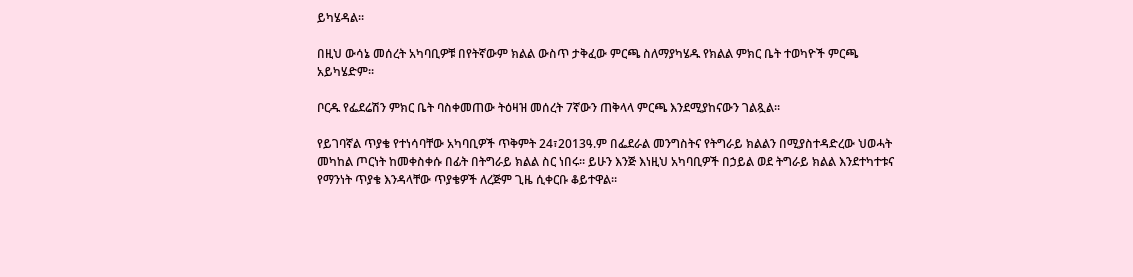ይካሄዳል።

በዚህ ውሳኔ መሰረት አካባቢዎቹ በየትኛውም ክልል ውስጥ ታቅፈው ምርጫ ስለማያካሄዱ የክልል ምክር ቤት ተወካዮች ምርጫ አይካሄድም።

ቦርዱ የፌደሬሽን ምክር ቤት ባስቀመጠው ትዕዛዝ መሰረት 7ኛውን ጠቅላላ ምርጫ እንደሚያከናውን ገልጿል።

የይገባኛል ጥያቄ የተነሳባቸው አካባቢዎች ጥቅምት 24፣2013ዓ.ም በፌደራል መንግስትና የትግራይ ክልልን በሚያስተዳድረው ህወሓት መካከል ጦርነት ከመቀስቀሱ በፊት በትግራይ ክልል ስር ነበሩ። ይሁን እንጅ እነዚህ አካባቢዎች በኃይል ወደ ትግራይ ክልል እንደተካተቱና የማንነት ጥያቄ እንዳላቸው ጥያቄዎች ለረጅም ጊዜ ሲቀርቡ ቆይተዋል።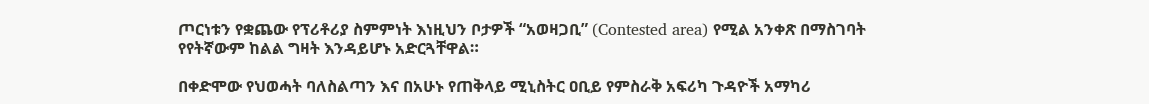ጦርነቱን የቋጨው የፕሪቶሪያ ስምምነት እነዚህን ቦታዎች “አወዛጋቢ” (Contested area) የሚል አንቀጽ በማስገባት የየትኛውም ከልል ግዛት እንዳይሆኑ አድርጓቸዋል።

በቀድሞው የህወሓት ባለስልጣን እና በአሁኑ የጠቅላይ ሚኒስትር ዐቢይ የምስራቅ አፍሪካ ጉዳዮች አማካሪ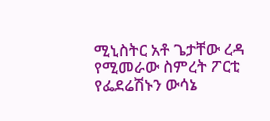ሚኒስትር አቶ ጌታቸው ረዳ የሚመራው ስምረት ፖርቲ የፌደሬሽኑን ውሳኔ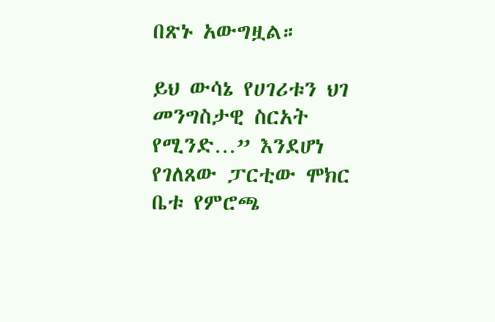በጽኑ አውግዟል።

ይህ ውሳኔ የሀገሪቱን ህገ መንግስታዊ ስርአት የሚንድ…” እንደሆነ የገለጸው ፓርቲው ሞክር ቤቱ የምሮጫ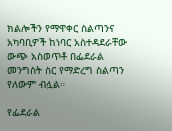ክልሎችን የማዋቀር ስልጣንና አካባቢዎች ከነባር አስተዳደራቸው ውጭ አስወጥቶ በፌደራል መንግስት ስር የማድረግ ስልጣን የለውም ብሏል።

የፌደራል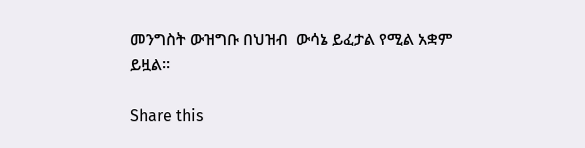መንግስት ውዝግቡ በህዝብ  ውሳኔ ይፈታል የሚል አቋም ይዟል።

Share this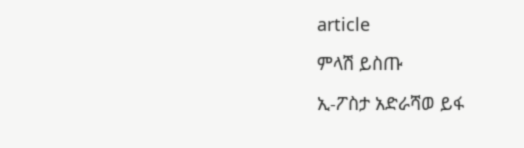article

ምላሽ ይስጡ

ኢ-ፖስታ አድራሻወ ይፋ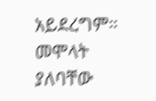አይደረግም። መሞላት ያለባቸው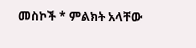መስኮች * ምልክት አላቸው